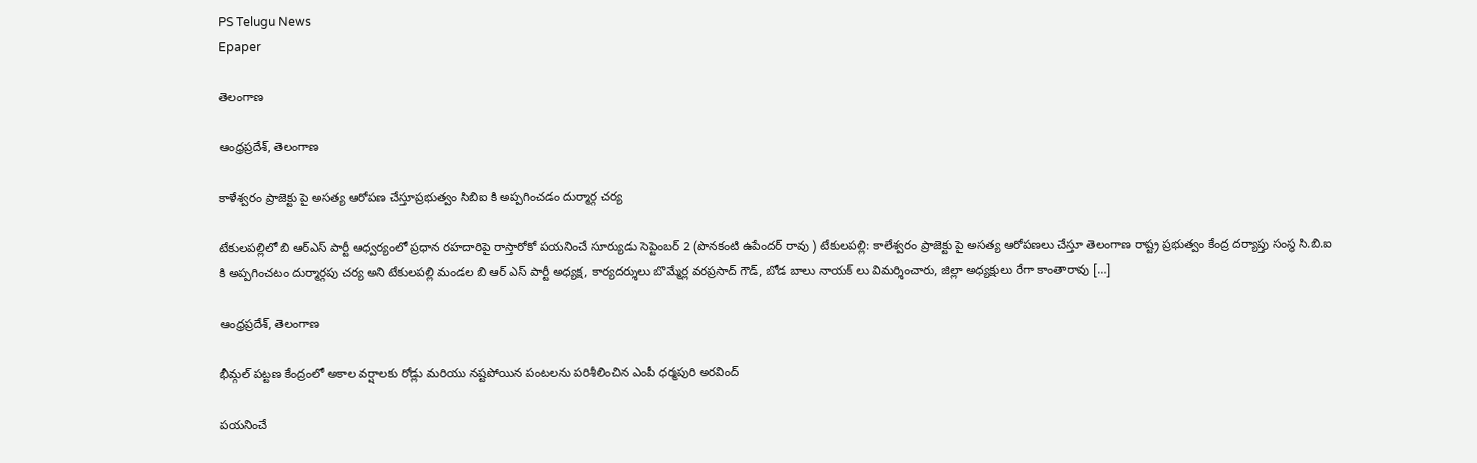PS Telugu News
Epaper

తెలంగాణ

ఆంధ్రప్రదేశ్, తెలంగాణ

కాళేశ్వరం ప్రాజెక్టు పై అసత్య ఆరోపణ చేస్తూప్రభుత్వం సిబిఐ కి అప్పగించడం దుర్మార్గ చర్య

టేకులపల్లిలో బి ఆర్ఎస్ పార్టీ ఆధ్వర్యంలో ప్రధాన రహదారిపై రాస్తారోకో పయనించే సూర్యుడు సెప్టెంబర్ 2 (పొనకంటి ఉపేందర్ రావు ) టేకులపల్లి: కాలేశ్వరం ప్రాజెక్టు పై అసత్య ఆరోపణలు చేస్తూ తెలంగాణ రాష్ట్ర ప్రభుత్వం కేంద్ర దర్యాప్తు సంస్థ సి.బి.ఐ కి అప్పగించటం దుర్మార్గపు చర్య అని టేకులపల్లి మండల బి ఆర్ ఎస్ పార్టీ అధ్యక్ష, కార్యదర్శులు బొమ్మేర్ల వరప్రసాద్ గౌడ్, బోడ బాలు నాయక్ లు విమర్శించారు, జిల్లా అధ్యక్షులు రేగా కాంతారావు […]

ఆంధ్రప్రదేశ్, తెలంగాణ

భీమ్గల్ పట్టణ కేంద్రంలో అకాల వర్షాలకు రోడ్లు మరియు నష్టపోయిన పంటలను పరిశీలించిన ఎంపీ ధర్మపురి అరవింద్

పయనించే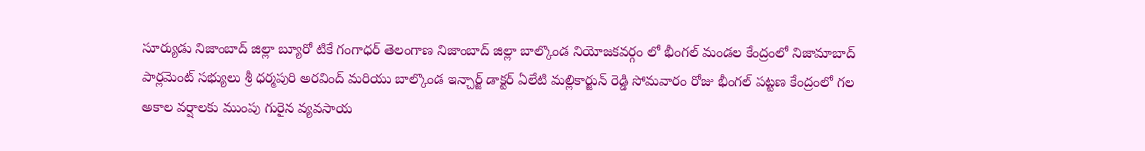సూర్యుడు నిజాంబాద్ జిల్లా బ్యూరో టికే గంగాధర్ తెలంగాణ నిజాంబాద్ జిల్లా బాల్కొండ నియోజకవర్గం లో భీంగల్ మండల కేంద్రంలో నిజామాబాద్ పార్లమెంట్ సభ్యులు శ్రీ ధర్మపురి అరవింద్ మరియు బాల్కొండ ఇన్చార్జ్ డాక్టర్ ఏలేటి మల్లికార్జున్ రెడ్డి సోమవారం రోజు భీంగల్ పట్టణ కేంద్రంలో గల అకాల వర్షాలకు ముంపు గురైన వ్యవసాయ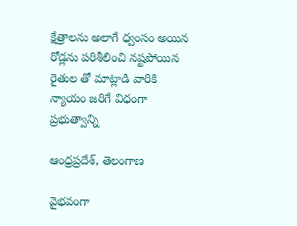క్షేత్రాలను అలాగే ధ్వంసం అయిన రోడ్లను పరిశీలించి నష్టపోయిన రైతుల తో మాట్లాడి వారికి న్యాయం జరిగే విధంగా ప్రభుత్వాన్ని

ఆంధ్రప్రదేశ్, తెలంగాణ

వైభవంగా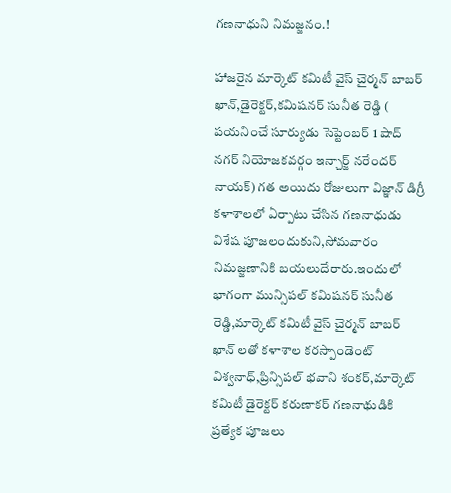గణనాధుని నిమజ్జనం.!

హాజరైన మార్కెట్ కమిటీ వైస్ చైర్మన్ బాబర్ ఖాన్,డైరెక్టర్,కమిషనర్ సునీత రెడ్డి ( పయనించే సూర్యుడు సెప్టెంబర్ 1 షాద్ నగర్ నియోజకవర్గం ఇన్చార్జ్ నరేందర్ నాయక్) గత అయిదు రోజులుగా విజ్ఞాన్ డిగ్రీ కళాశాలలో ఏర్పాటు చేసిన గణనాధుడు విశేష పూజలందుకుని,సోమవారం నిమజ్జణానికి బయలుదేరారు.ఇందులో భాగంగా మున్సిపల్ కమిషనర్ సునీత రెడ్డి,మార్కెట్ కమిటీ వైస్ చైర్మన్ బాబర్ ఖాన్ లతో కళాశాల కరస్పాండెంట్ విశ్వనాధ్,ప్రిన్సిపల్ భవాని శంకర్,మార్కెట్ కమిటీ డైరెక్టర్ కరుణాకర్ గణనాథుడికి ప్రత్యేక పూజలు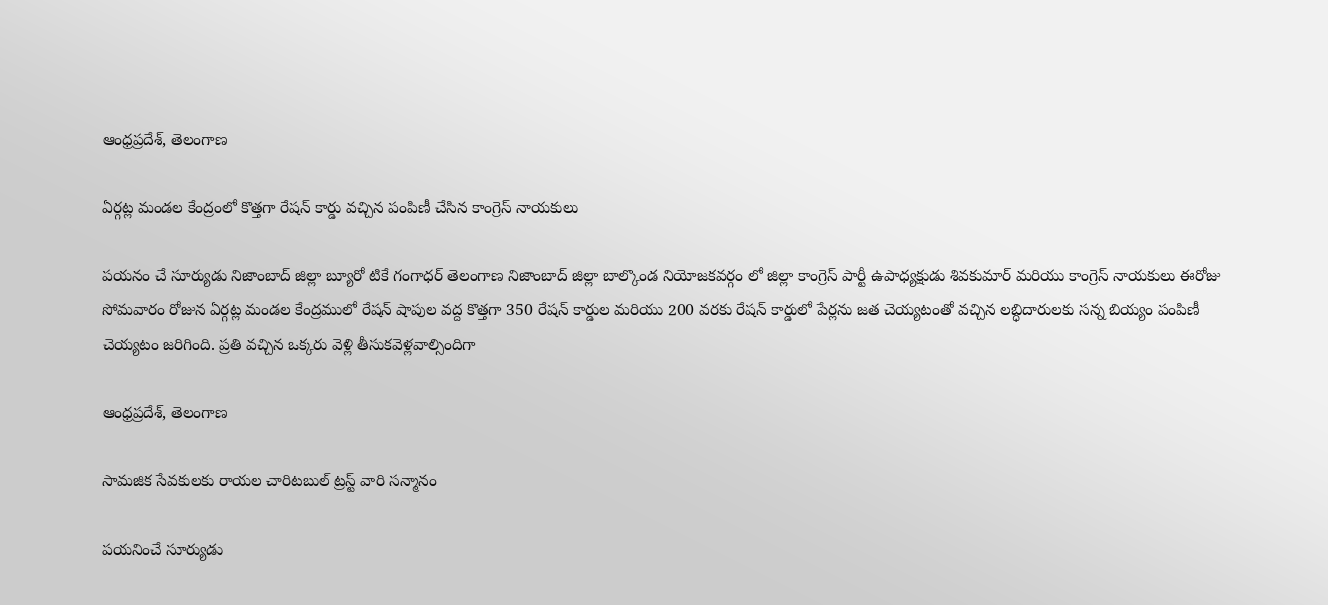ఆంధ్రప్రదేశ్, తెలంగాణ

ఏర్గట్ల మండల కేంద్రంలో కొత్తగా రేషన్ కార్డు వచ్చిన పంపిణీ చేసిన కాంగ్రెస్ నాయకులు

పయనం చే సూర్యుడు నిజాంబాద్ జిల్లా బ్యూరో టికే గంగాధర్ తెలంగాణ నిజాంబాద్ జిల్లా బాల్కొండ నియోజకవర్గం లో జిల్లా కాంగ్రెస్ పార్టీ ఉపాధ్యక్షుడు శివకుమార్ మరియు కాంగ్రెస్ నాయకులు ఈరోజు సోమవారం రోజున ఏర్గట్ల మండల కేంద్రములో రేషన్ షాపుల వద్ద కొత్తగా 350 రేషన్ కార్డుల మరియు 200 వరకు రేషన్ కార్డులో పేర్లను జత చెయ్యటంతో వచ్చిన లబ్ధిదారులకు సన్న బియ్యం పంపిణీ చెయ్యటం జరిగింది. ప్రతి వచ్చిన ఒక్కరు వెళ్లి తీసుకవెళ్లవాల్సిందిగా

ఆంధ్రప్రదేశ్, తెలంగాణ

సామజిక సేవకులకు రాయల చారిటబుల్ ట్రస్ట్ వారి సన్మానం

పయనించే సూర్యుడు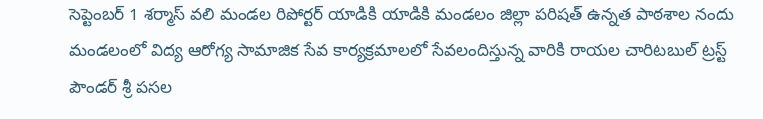సెప్టెంబర్ 1 శర్మాస్ వలి మండల రిపోర్టర్ యాడికి యాడికి మండలం జిల్లా పరిషత్ ఉన్నత పాఠశాల నందు మండలంలో విద్య ఆరోగ్య సామాజిక సేవ కార్యక్రమాలలో సేవలందిస్తున్న వారికి రాయల చారిటబుల్ ట్రస్ట్ పౌండర్ శ్రీ పసల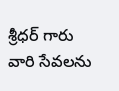శ్రీధర్ గారు వారి సేవలను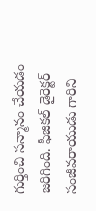గుర్తించి సన్మానం చేయడం జరిగింది. ఫీజికల్ డైరెక్టర్ సంజీవరాయుడు గారిని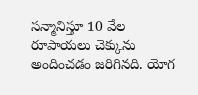సన్మానిస్తూ 10 వేల రూపాయలు చెక్కును అందించడం జరిగినది. యోగ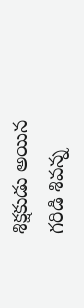శిక్షకుడు అయిన గరిడి శివన్న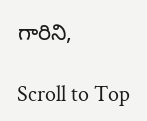గారిని,

Scroll to Top